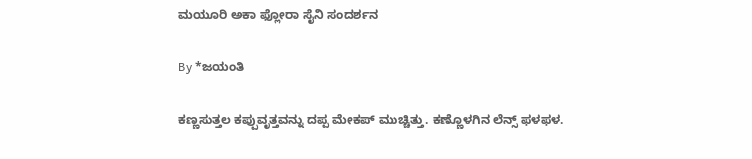ಮಯೂರಿ ಅಕಾ ಫ್ಲೋರಾ ಸೈನಿ ಸಂದರ್ಶನ

By *ಜಯಂತಿ

ಕಣ್ಣಸುತ್ತಲ ಕಪ್ಪುವೃತ್ತವನ್ನು ದಪ್ಪ ಮೇಕಪ್ ಮುಚ್ಚಿತ್ತು. ಕಣ್ಣೊಳಗಿನ ಲೆನ್ಸ್ ಫಳಫಳ.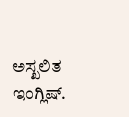ಅಸ್ಖಲಿತ ಇಂಗ್ಲಿಷ್.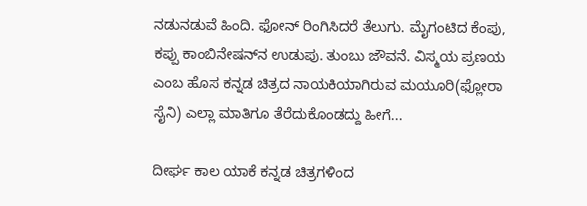ನಡುನಡುವೆ ಹಿಂದಿ. ಫೋನ್ ರಿಂಗಿಸಿದರೆ ತೆಲುಗು. ಮೈಗಂಟಿದ ಕೆಂಪು, ಕಪ್ಪು ಕಾಂಬಿನೇಷನ್‌ನ ಉಡುಪು. ತುಂಬು ಜೌವನೆ. ವಿಸ್ಮಯ ಪ್ರಣಯ ಎಂಬ ಹೊಸ ಕನ್ನಡ ಚಿತ್ರದ ನಾಯಕಿಯಾಗಿರುವ ಮಯೂರಿ(ಫ್ಲೋರಾ ಸೈನಿ) ಎಲ್ಲಾ ಮಾತಿಗೂ ತೆರೆದುಕೊಂಡದ್ದು ಹೀಗೆ...

ದೀರ್ಘ ಕಾಲ ಯಾಕೆ ಕನ್ನಡ ಚಿತ್ರಗಳಿಂದ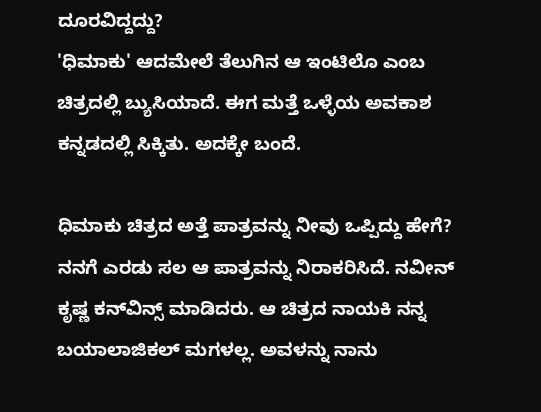ದೂರವಿದ್ದದ್ದು?
'ಧಿಮಾಕು' ಆದಮೇಲೆ ತೆಲುಗಿನ ಆ ಇಂಟಿಲೊ ಎಂಬ ಚಿತ್ರದಲ್ಲಿ ಬ್ಯುಸಿಯಾದೆ. ಈಗ ಮತ್ತೆ ಒಳ್ಳೆಯ ಅವಕಾಶ ಕನ್ನಡದಲ್ಲಿ ಸಿಕ್ಕಿತು. ಅದಕ್ಕೇ ಬಂದೆ.

ಧಿಮಾಕು ಚಿತ್ರದ ಅತ್ತೆ ಪಾತ್ರವನ್ನು ನೀವು ಒಪ್ಪಿದ್ದು ಹೇಗೆ?
ನನಗೆ ಎರಡು ಸಲ ಆ ಪಾತ್ರವನ್ನು ನಿರಾಕರಿಸಿದೆ. ನವೀನ್ ಕೃಷ್ಣ ಕನ್‌ವಿನ್ಸ್ ಮಾಡಿದರು. ಆ ಚಿತ್ರದ ನಾಯಕಿ ನನ್ನ ಬಯಾಲಾಜಿಕಲ್ ಮಗಳಲ್ಲ. ಅವಳನ್ನು ನಾನು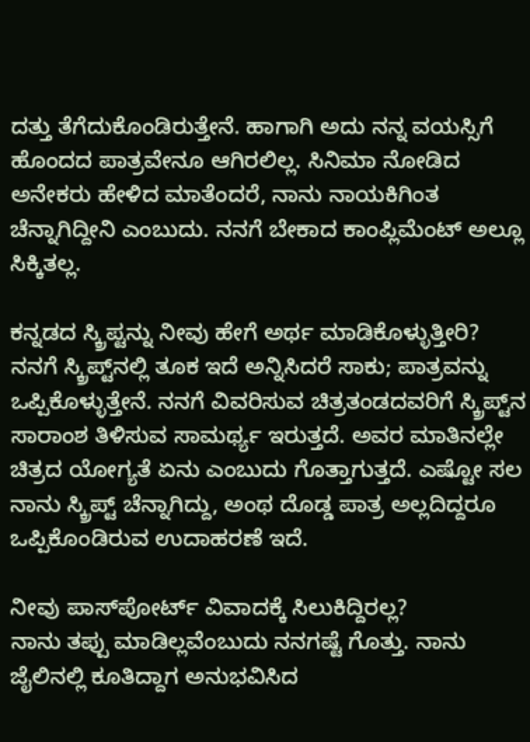ದತ್ತು ತೆಗೆದುಕೊಂಡಿರುತ್ತೇನೆ. ಹಾಗಾಗಿ ಅದು ನನ್ನ ವಯಸ್ಸಿಗೆ ಹೊಂದದ ಪಾತ್ರವೇನೂ ಆಗಿರಲಿಲ್ಲ. ಸಿನಿಮಾ ನೋಡಿದ ಅನೇಕರು ಹೇಳಿದ ಮಾತೆಂದರೆ, ನಾನು ನಾಯಕಿಗಿಂತ ಚೆನ್ನಾಗಿದ್ದೀನಿ ಎಂಬುದು. ನನಗೆ ಬೇಕಾದ ಕಾಂಪ್ಲಿಮೆಂಟ್ ಅಲ್ಲೂ ಸಿಕ್ಕಿತಲ್ಲ.

ಕನ್ನಡದ ಸ್ಕ್ರಿಪ್ಟನ್ನು ನೀವು ಹೇಗೆ ಅರ್ಥ ಮಾಡಿಕೊಳ್ಳುತ್ತೀರಿ?
ನನಗೆ ಸ್ಕ್ರಿಪ್ಟ್‌ನಲ್ಲಿ ತೂಕ ಇದೆ ಅನ್ನಿಸಿದರೆ ಸಾಕು; ಪಾತ್ರವನ್ನು ಒಪ್ಪಿಕೊಳ್ಳುತ್ತೇನೆ. ನನಗೆ ವಿವರಿಸುವ ಚಿತ್ರತಂಡದವರಿಗೆ ಸ್ಕ್ರಿಪ್ಟ್‌ನ ಸಾರಾಂಶ ತಿಳಿಸುವ ಸಾಮರ್ಥ್ಯ ಇರುತ್ತದೆ. ಅವರ ಮಾತಿನಲ್ಲೇ ಚಿತ್ರದ ಯೋಗ್ಯತೆ ಏನು ಎಂಬುದು ಗೊತ್ತಾಗುತ್ತದೆ. ಎಷ್ಟೋ ಸಲ ನಾನು ಸ್ಕ್ರಿಪ್ಟ್ ಚೆನ್ನಾಗಿದ್ದು, ಅಂಥ ದೊಡ್ಡ ಪಾತ್ರ ಅಲ್ಲದಿದ್ದರೂ ಒಪ್ಪಿಕೊಂಡಿರುವ ಉದಾಹರಣೆ ಇದೆ.

ನೀವು ಪಾಸ್‌ಪೋರ್ಟ್ ವಿವಾದಕ್ಕೆ ಸಿಲುಕಿದ್ದಿರಲ್ಲ?
ನಾನು ತಪ್ಪು ಮಾಡಿಲ್ಲವೆಂಬುದು ನನಗಷ್ಟೆ ಗೊತ್ತು. ನಾನು ಜೈಲಿನಲ್ಲಿ ಕೂತಿದ್ದಾಗ ಅನುಭವಿಸಿದ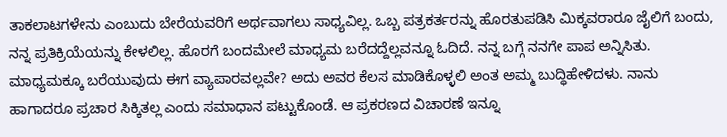ತಾಕಲಾಟಗಳೇನು ಎಂಬುದು ಬೇರೆಯವರಿಗೆ ಅರ್ಥವಾಗಲು ಸಾಧ್ಯವಿಲ್ಲ. ಒಬ್ಬ ಪತ್ರಕರ್ತರನ್ನು ಹೊರತುಪಡಿಸಿ ಮಿಕ್ಕವರಾರೂ ಜೈಲಿಗೆ ಬಂದು, ನನ್ನ ಪ್ರತಿಕ್ರಿಯೆಯನ್ನು ಕೇಳಲಿಲ್ಲ. ಹೊರಗೆ ಬಂದಮೇಲೆ ಮಾಧ್ಯಮ ಬರೆದದ್ದೆಲ್ಲವನ್ನೂ ಓದಿದೆ. ನನ್ನ ಬಗ್ಗೆ ನನಗೇ ಪಾಪ ಅನ್ನಿಸಿತು. ಮಾಧ್ಯಮಕ್ಕೂ ಬರೆಯುವುದು ಈಗ ವ್ಯಾಪಾರವಲ್ಲವೇ? ಅದು ಅವರ ಕೆಲಸ ಮಾಡಿಕೊಳ್ಳಲಿ ಅಂತ ಅಮ್ಮ ಬುದ್ಧಿಹೇಳಿದಳು. ನಾನು ಹಾಗಾದರೂ ಪ್ರಚಾರ ಸಿಕ್ಕಿತಲ್ಲ ಎಂದು ಸಮಾಧಾನ ಪಟ್ಟುಕೊಂಡೆ. ಆ ಪ್ರಕರಣದ ವಿಚಾರಣೆ ಇನ್ನೂ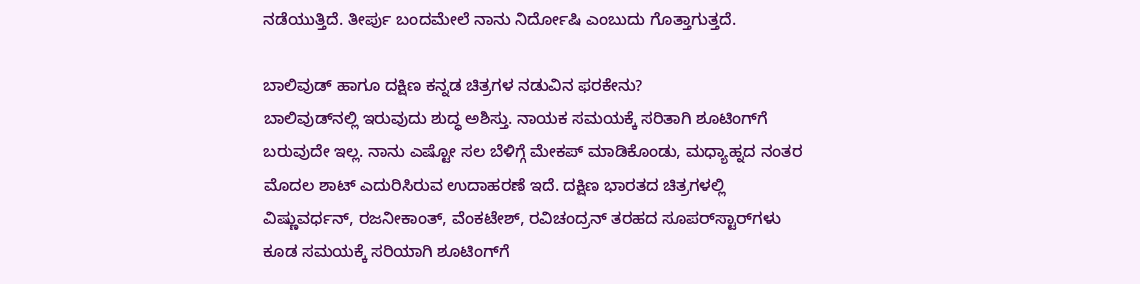ನಡೆಯುತ್ತಿದೆ. ತೀರ್ಪು ಬಂದಮೇಲೆ ನಾನು ನಿರ್ದೋಷಿ ಎಂಬುದು ಗೊತ್ತಾಗುತ್ತದೆ.

ಬಾಲಿವುಡ್ ಹಾಗೂ ದಕ್ಷಿಣ ಕನ್ನಡ ಚಿತ್ರಗಳ ನಡುವಿನ ಫರಕೇನು?
ಬಾಲಿವುಡ್‌ನಲ್ಲಿ ಇರುವುದು ಶುದ್ಧ ಅಶಿಸ್ತು. ನಾಯಕ ಸಮಯಕ್ಕೆ ಸರಿತಾಗಿ ಶೂಟಿಂಗ್‌ಗೆ ಬರುವುದೇ ಇಲ್ಲ. ನಾನು ಎಷ್ಟೋ ಸಲ ಬೆಳಿಗ್ಗೆ ಮೇಕಪ್ ಮಾಡಿಕೊಂಡು, ಮಧ್ಯಾಹ್ನದ ನಂತರ ಮೊದಲ ಶಾಟ್ ಎದುರಿಸಿರುವ ಉದಾಹರಣೆ ಇದೆ. ದಕ್ಷಿಣ ಭಾರತದ ಚಿತ್ರಗಳಲ್ಲಿ ವಿಷ್ಣುವರ್ಧನ್, ರಜನೀಕಾಂತ್, ವೆಂಕಟೇಶ್, ರವಿಚಂದ್ರನ್ ತರಹದ ಸೂಪರ್‌ಸ್ಟಾರ್‌ಗಳು ಕೂಡ ಸಮಯಕ್ಕೆ ಸರಿಯಾಗಿ ಶೂಟಿಂಗ್‌ಗೆ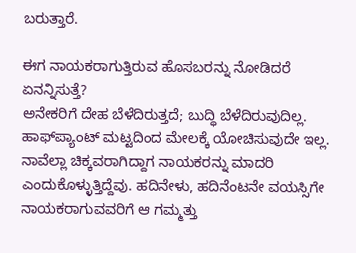ಬರುತ್ತಾರೆ.

ಈಗ ನಾಯಕರಾಗುತ್ತಿರುವ ಹೊಸಬರನ್ನು ನೋಡಿದರೆ ಏನನ್ನಿಸುತ್ತೆ?
ಅನೇಕರಿಗೆ ದೇಹ ಬೆಳೆದಿರುತ್ತದೆ; ಬುದ್ಧಿ ಬೆಳೆದಿರುವುದಿಲ್ಲ. ಹಾಫ್‌ಪ್ಯಾಂಟ್ ಮಟ್ಟದಿಂದ ಮೇಲಕ್ಕೆ ಯೋಚಿಸುವುದೇ ಇಲ್ಲ. ನಾವೆಲ್ಲಾ ಚಿಕ್ಕವರಾಗಿದ್ದಾಗ ನಾಯಕರನ್ನು ಮಾದರಿ ಎಂದುಕೊಳ್ಳುತ್ತಿದ್ದೆವು. ಹದಿನೇಳು, ಹದಿನೆಂಟನೇ ವಯಸ್ಸಿಗೇ ನಾಯಕರಾಗುವವರಿಗೆ ಆ ಗಮ್ಮತ್ತು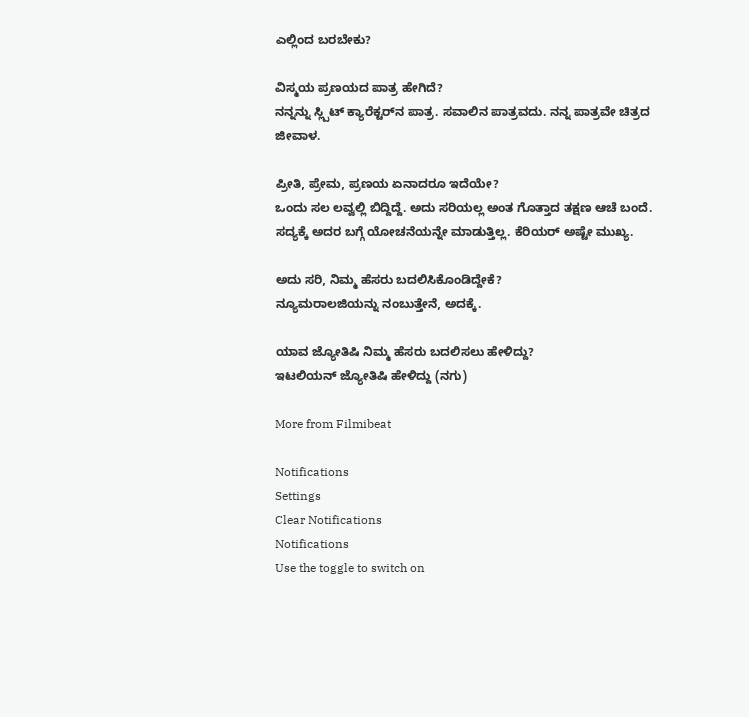ಎಲ್ಲಿಂದ ಬರಬೇಕು?

ವಿಸ್ಮಯ ಪ್ರಣಯದ ಪಾತ್ರ ಹೇಗಿದೆ?
ನನ್ನನ್ನು ಸ್ಲ್ಪಿಟ್ ಕ್ಯಾರೆಕ್ಟರ್‌ನ ಪಾತ್ರ. ಸವಾಲಿನ ಪಾತ್ರವದು. ನನ್ನ ಪಾತ್ರವೇ ಚಿತ್ರದ ಜೀವಾಳ.

ಪ್ರೀತಿ, ಪ್ರೇಮ, ಪ್ರಣಯ ಏನಾದರೂ ಇದೆಯೇ?
ಒಂದು ಸಲ ಲವ್ವಲ್ಲಿ ಬಿದ್ದಿದ್ದೆ. ಅದು ಸರಿಯಲ್ಲ ಅಂತ ಗೊತ್ತಾದ ತಕ್ಷಣ ಆಚೆ ಬಂದೆ. ಸದ್ಯಕ್ಕೆ ಅದರ ಬಗ್ಗೆ ಯೋಚನೆಯನ್ನೇ ಮಾಡುತ್ತಿಲ್ಲ. ಕೆರಿಯರ್ ಅಷ್ಟೇ ಮುಖ್ಯ.

ಅದು ಸರಿ, ನಿಮ್ಮ ಹೆಸರು ಬದಲಿಸಿಕೊಂಡಿದ್ದೇಕೆ?
ನ್ಯೂಮರಾಲಜಿಯನ್ನು ನಂಬುತ್ತೇನೆ, ಅದಕ್ಕೆ.

ಯಾವ ಜ್ಯೋತಿಷಿ ನಿಮ್ಮ ಹೆಸರು ಬದಲಿಸಲು ಹೇಳಿದ್ದು?
ಇಟಲಿಯನ್ ಜ್ಯೋತಿಷಿ ಹೇಳಿದ್ದು (ನಗು)

More from Filmibeat

Notifications
Settings
Clear Notifications
Notifications
Use the toggle to switch on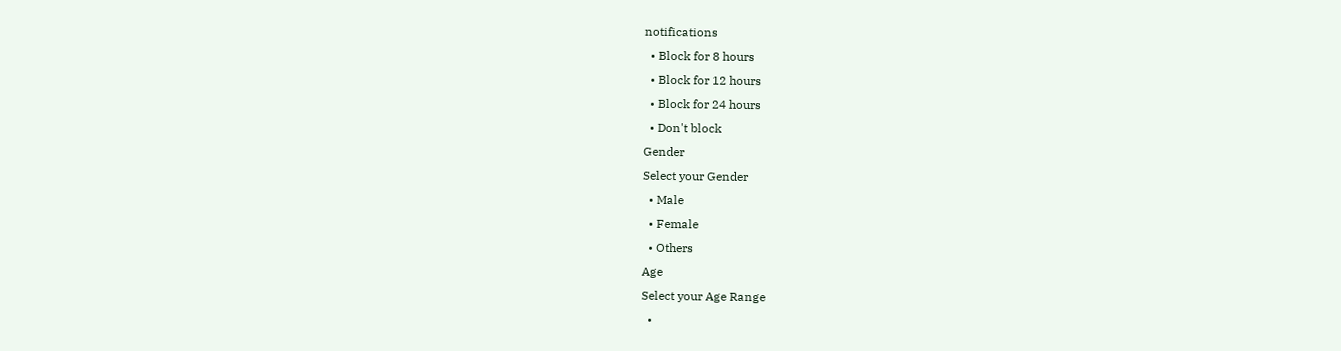notifications
  • Block for 8 hours
  • Block for 12 hours
  • Block for 24 hours
  • Don't block
Gender
Select your Gender
  • Male
  • Female
  • Others
Age
Select your Age Range
  •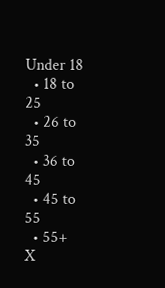Under 18
  • 18 to 25
  • 26 to 35
  • 36 to 45
  • 45 to 55
  • 55+
X